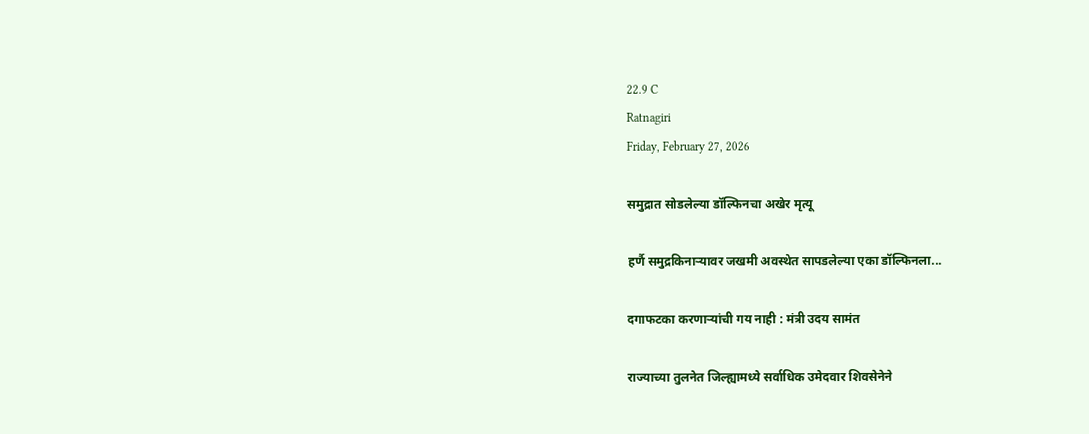22.9 C
Ratnagiri
Friday, February 27, 2026

समुद्रात सोडलेल्या डॉल्फिनचा अखेर मृत्यू

हर्णै समुद्रकिनाऱ्यावर जखमी अवस्थेत सापडलेल्या एका डॉल्फिनला...

दगाफटका करणाऱ्यांची गय नाही : मंत्री उदय सामंत

राज्याच्या तुलनेत जिल्ह्यामध्ये सर्वाधिक उमेदवार शिवसेनेने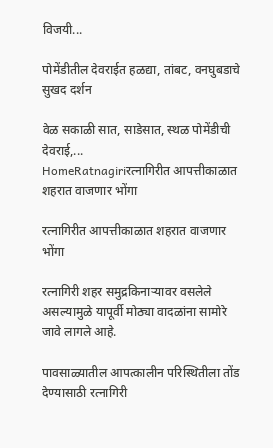विजयी...

पोमेंडीतील देवराईत हळद्या, तांबट, वनघुबडाचे सुखद दर्शन

वेळ सकाळी सात, साडेसात, स्थळ पोमेंडीची देवराई,...
HomeRatnagiriरत्नागिरीत आपत्तीकाळात शहरात वाजणार भोंगा

रत्नागिरीत आपत्तीकाळात शहरात वाजणार भोंगा

रत्नागिरी शहर समुद्रकिनाऱ्यावर वसलेले असल्यामुळे यापूर्वी मोठ्या वादळांना सामोरे जावे लागले आहे.

पावसाळ्यातील आपत्कालीन परिस्थितीला तोंड देण्यासाठी रत्नागिरी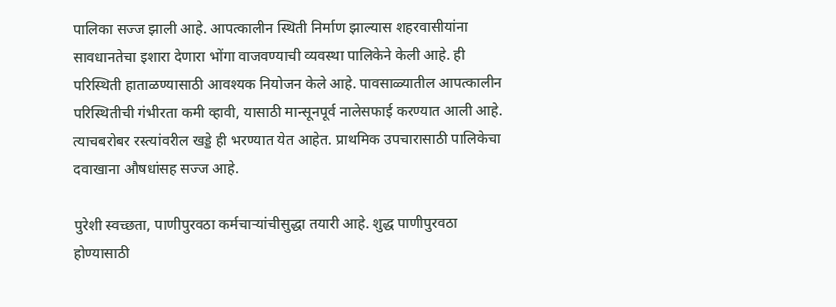पालिका सज्ज झाली आहे. आपत्कालीन स्थिती निर्माण झाल्यास शहरवासीयांना सावधानतेचा इशारा देणारा भोंगा वाजवण्याची व्यवस्था पालिकेने केली आहे. ही परिस्थिती हाताळण्यासाठी आवश्यक नियोजन केले आहे. पावसाळ्यातील आपत्कालीन परिस्थितीची गंभीरता कमी व्हावी, यासाठी मान्सूनपूर्व नालेसफाई करण्यात आली आहे. त्याचबरोबर रस्त्यांवरील खड्डे ही भरण्यात येत आहेत. प्राथमिक उपचारासाठी पालिकेचा दवाखाना औषधांसह सज्ज आहे.

पुरेशी स्वच्छता, पाणीपुरवठा कर्मचाऱ्यांचीसुद्धा तयारी आहे. शुद्ध पाणीपुरवठा होण्यासाठी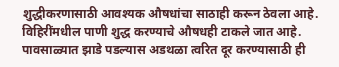शुद्धीकरणासाठी आवश्यक औषधांचा साठाही करून ठेवला आहे. विहिरींमधील पाणी शुद्ध करण्याचे औषधही टाकले जात आहे. पावसाळ्यात झाडे पडल्यास अडथळा त्वरित दूर करण्यासाठी ही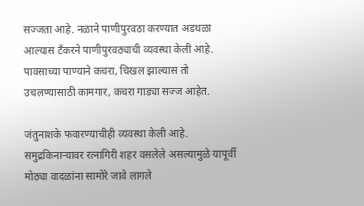सज्जता आहे. नळाने पाणीपुरवठा करण्यात अडथळा आल्यास टँकरने पाणीपुरवठ्याची व्यवस्था केली आहे. पावसाच्या पाण्याने कचरा, चिखल झाल्यास तो उचलण्यासाठी कामगार, कचरा गाड्या सज्ज आहेत.

जंतुनाशके फवारण्याचीही व्यवस्था केली आहे. समुद्रकिनाऱ्यावर रत्नागिरी शहर वसलेले असल्यामुळे यापूर्वी मोठ्या वादळांना सामोरे जावे लागले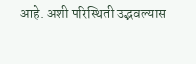आहे. अशी परिस्थिती उद्भवल्यास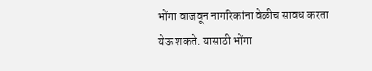भोंगा वाजवून नागरिकांना वेळीच सावध करता येऊ शकते. यासाठी भोंगा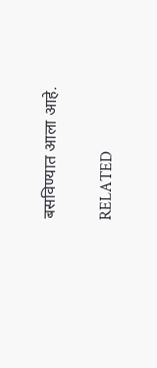बसविण्यात आला आहे.

RELATED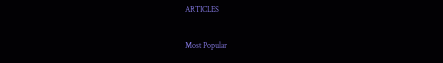ARTICLES

Most Popular